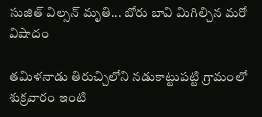సుజిత్ విల్సన్ మృతి... బోరు బావి మిగిల్చిన మరో విషాదం

తమిళనాడు తిరుచ్చిలోని నడుకాట్టుపట్టి గ్రామంలో శుక్రవారం ఇంటి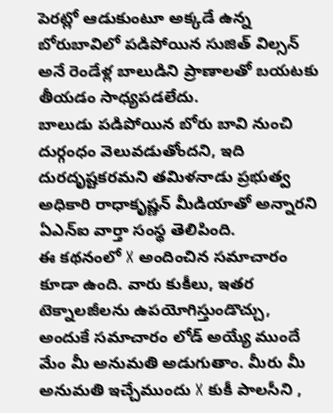పెరట్లో ఆడుకుంటూ అక్కడే ఉన్న బోరుబావిలో పడిపోయిన సుజిత్ విల్సన్ అనే రెండేళ్ల బాలుడిని ప్రాణాలతో బయటకు తీయడం సాధ్యపడలేదు.
బాలుడు పడిపోయిన బోరు బావి నుంచి దుర్గంధం వెలువడుతోందని, ఇది దురదృష్టకరమని తమిళనాడు ప్రభుత్వ అధికారి రాధాకృష్ణన్ మీడియాతో అన్నారని ఏఎన్ఐ వార్తా సంస్థ తెలిపింది.
ఈ కథనంలో X అందించిన సమాచారం కూడా ఉంది. వారు కుకీలు, ఇతర టెక్నాలజీలను ఉపయోగిస్తుండొచ్చు, అందుకే సమాచారం లోడ్ అయ్యే ముందే మేం మీ అనుమతి అడుగుతాం. మీరు మీ అనుమతి ఇచ్చేముందు X కుకీ పాలసీని ,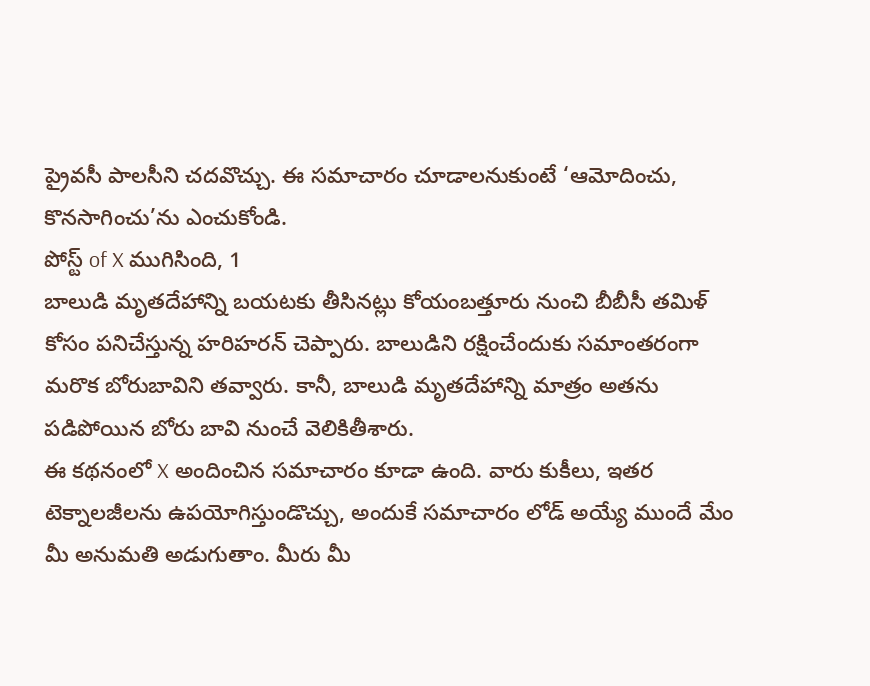ప్రైవసీ పాలసీని చదవొచ్చు. ఈ సమాచారం చూడాలనుకుంటే ‘ఆమోదించు, కొనసాగించు’ను ఎంచుకోండి.
పోస్ట్ of X ముగిసింది, 1
బాలుడి మృతదేహాన్ని బయటకు తీసినట్లు కోయంబత్తూరు నుంచి బీబీసీ తమిళ్ కోసం పనిచేస్తున్న హరిహరన్ చెప్పారు. బాలుడిని రక్షించేందుకు సమాంతరంగా మరొక బోరుబావిని తవ్వారు. కానీ, బాలుడి మృతదేహాన్ని మాత్రం అతను పడిపోయిన బోరు బావి నుంచే వెలికితీశారు.
ఈ కథనంలో X అందించిన సమాచారం కూడా ఉంది. వారు కుకీలు, ఇతర టెక్నాలజీలను ఉపయోగిస్తుండొచ్చు, అందుకే సమాచారం లోడ్ అయ్యే ముందే మేం మీ అనుమతి అడుగుతాం. మీరు మీ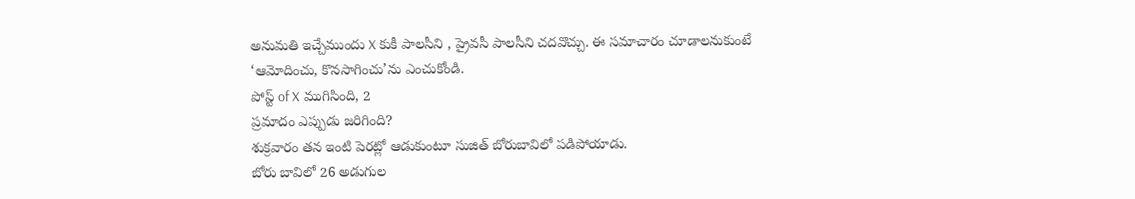అనుమతి ఇచ్చేముందు X కుకీ పాలసీని , ప్రైవసీ పాలసీని చదవొచ్చు. ఈ సమాచారం చూడాలనుకుంటే ‘ఆమోదించు, కొనసాగించు’ను ఎంచుకోండి.
పోస్ట్ of X ముగిసింది, 2
ప్రమాదం ఎప్పుడు జరిగింది?
శుక్రవారం తన ఇంటి పెరట్లో ఆడుకుంటూ సుజిత్ బోరుబావిలో పడిపోయాడు.
బోరు బావిలో 26 అడుగుల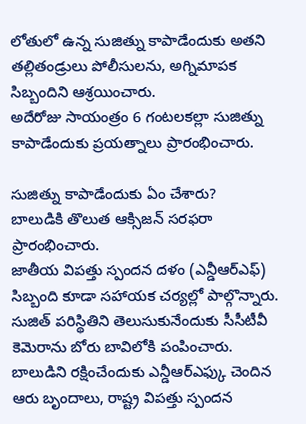లోతులో ఉన్న సుజిత్ను కాపాడేందుకు అతని తల్లితండ్రులు పోలీసులను, అగ్నిమాపక సిబ్బందిని ఆశ్రయించారు.
అదేరోజు సాయంత్రం 6 గంటలకల్లా సుజిత్ను కాపాడేందుకు ప్రయత్నాలు ప్రారంభించారు.

సుజిత్ను కాపాడేందుకు ఏం చేశారు?
బాలుడికి తొలుత ఆక్సిజన్ సరఫరా ప్రారంభించారు.
జాతీయ విపత్తు స్పందన దళం (ఎన్డీఆర్ఎఫ్) సిబ్బంది కూడా సహాయక చర్యల్లో పాల్గొన్నారు.
సుజిత్ పరిస్థితిని తెలుసుకునేందుకు సీసీటీవీ కెమెరాను బోరు బావిలోకి పంపించారు.
బాలుడిని రక్షించేందుకు ఎన్డీఆర్ఎఫ్కు చెందిన ఆరు బృందాలు, రాష్ట్ర విపత్తు స్పందన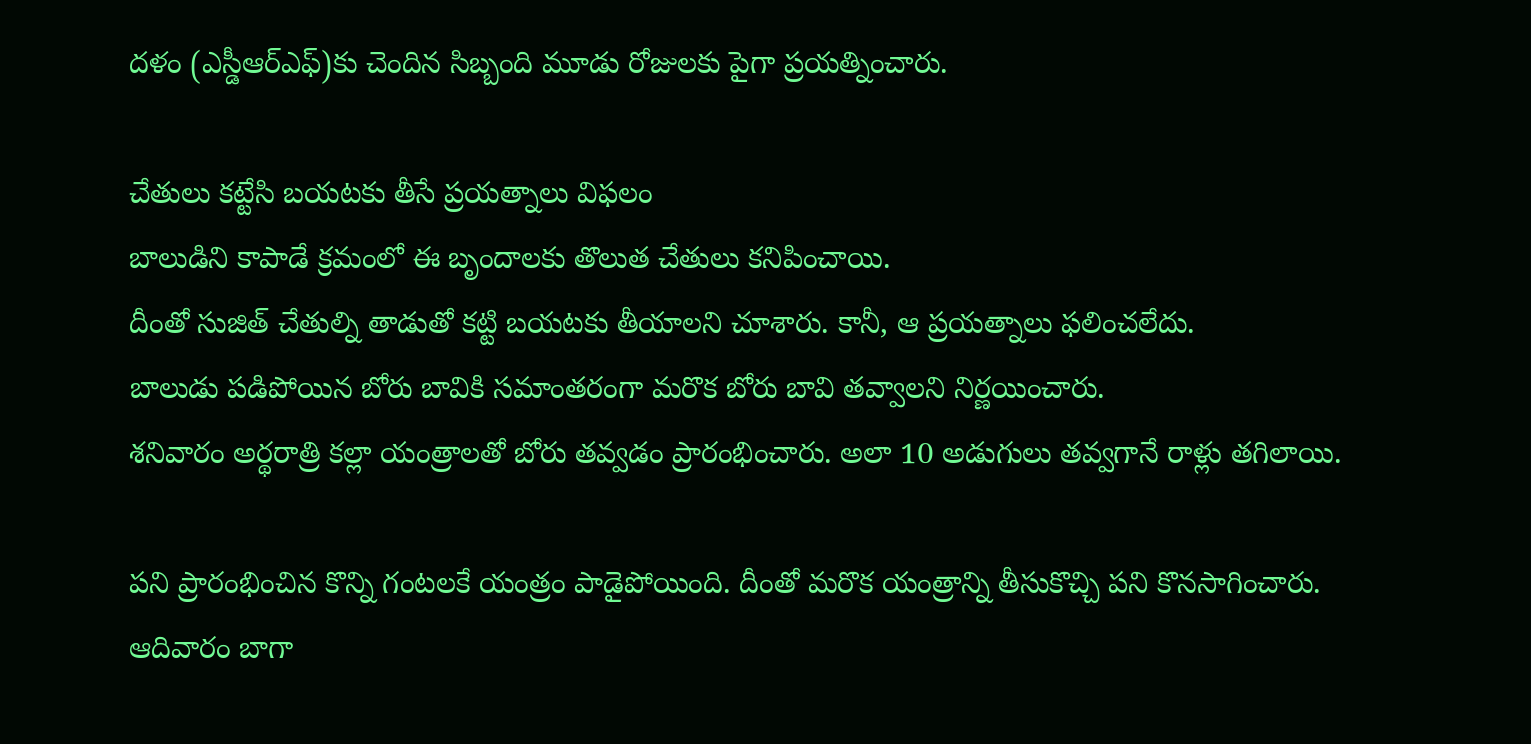దళం (ఎస్డీఆర్ఎఫ్)కు చెందిన సిబ్బంది మూడు రోజులకు పైగా ప్రయత్నించారు.

చేతులు కట్టేసి బయటకు తీసే ప్రయత్నాలు విఫలం
బాలుడిని కాపాడే క్రమంలో ఈ బృందాలకు తొలుత చేతులు కనిపించాయి.
దీంతో సుజిత్ చేతుల్ని తాడుతో కట్టి బయటకు తీయాలని చూశారు. కానీ, ఆ ప్రయత్నాలు ఫలించలేదు.
బాలుడు పడిపోయిన బోరు బావికి సమాంతరంగా మరొక బోరు బావి తవ్వాలని నిర్ణయించారు.
శనివారం అర్థరాత్రి కల్లా యంత్రాలతో బోరు తవ్వడం ప్రారంభించారు. అలా 10 అడుగులు తవ్వగానే రాళ్లు తగిలాయి.

పని ప్రారంభించిన కొన్ని గంటలకే యంత్రం పాడైపోయింది. దీంతో మరొక యంత్రాన్ని తీసుకొచ్చి పని కొనసాగించారు.
ఆదివారం బాగా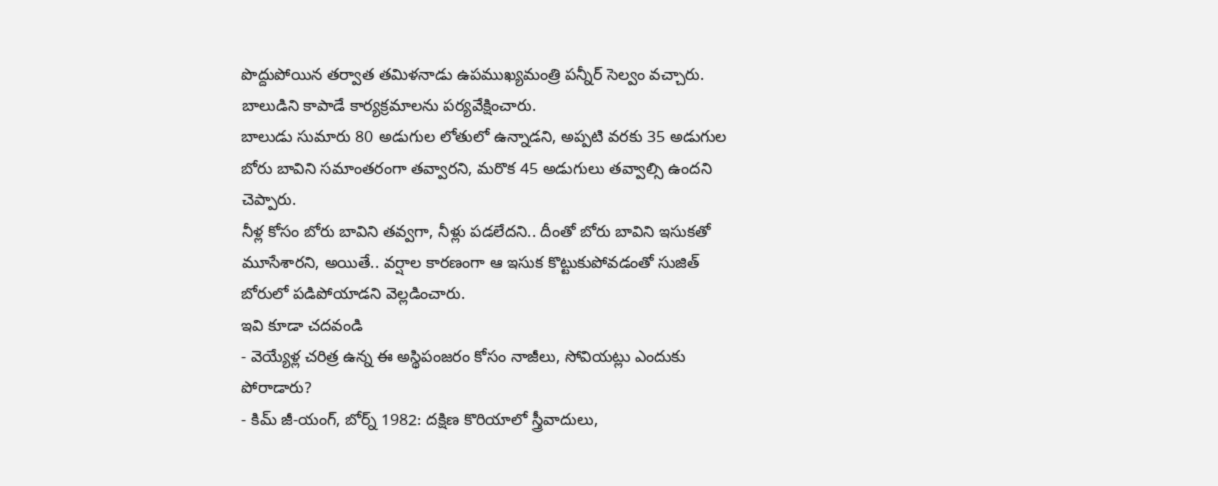పొద్దుపోయిన తర్వాత తమిళనాడు ఉపముఖ్యమంత్రి పన్నీర్ సెల్వం వచ్చారు. బాలుడిని కాపాడే కార్యక్రమాలను పర్యవేక్షించారు.
బాలుడు సుమారు 80 అడుగుల లోతులో ఉన్నాడని, అప్పటి వరకు 35 అడుగుల బోరు బావిని సమాంతరంగా తవ్వారని, మరొక 45 అడుగులు తవ్వాల్సి ఉందని చెప్పారు.
నీళ్ల కోసం బోరు బావిని తవ్వగా, నీళ్లు పడలేదని.. దీంతో బోరు బావిని ఇసుకతో మూసేశారని, అయితే.. వర్షాల కారణంగా ఆ ఇసుక కొట్టుకుపోవడంతో సుజిత్ బోరులో పడిపోయాడని వెల్లడించారు.
ఇవి కూడా చదవండి
- వెయ్యేళ్ల చరిత్ర ఉన్న ఈ అస్థిపంజరం కోసం నాజీలు, సోవియట్లు ఎందుకు పోరాడారు?
- కిమ్ జీ-యంగ్, బోర్న్ 1982: దక్షిణ కొరియాలో స్త్రీవాదులు,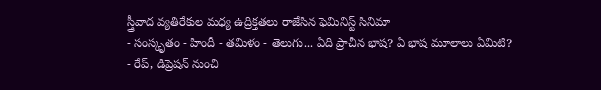స్త్రీవాద వ్యతిరేకుల మధ్య ఉద్రిక్తతలు రాజేసిన ఫెమినిస్ట్ సినిమా
- సంస్కృతం - హిందీ - తమిళం - తెలుగు... ఏది ప్రాచీన భాష? ఏ భాష మూలాలు ఏమిటి?
- రేప్, డిప్రెషన్ నుంచి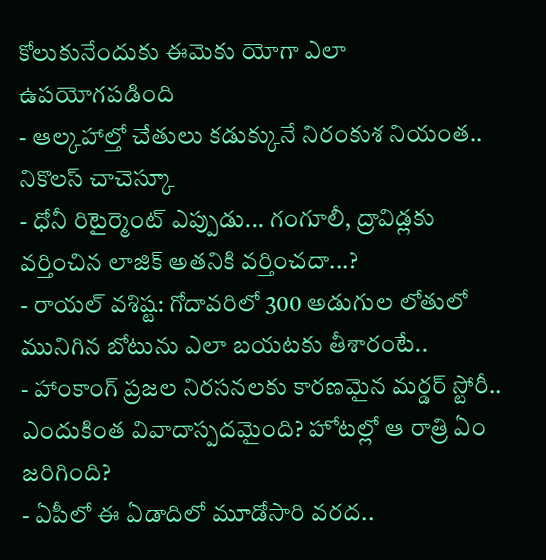కోలుకునేందుకు ఈమెకు యోగా ఎలా ఉపయోగపడింది
- ఆల్కహాల్తో చేతులు కడుక్కునే నిరంకుశ నియంత.. నికొలస్ చాచెస్కూ
- ధోనీ రిటైర్మెంట్ ఎప్పుడు... గంగూలీ, ద్రావిడ్లకు వర్తించిన లాజిక్ అతనికి వర్తించదా...?
- రాయల్ వశిష్ట: గోదావరిలో 300 అడుగుల లోతులో మునిగిన బోటును ఎలా బయటకు తీశారంటే..
- హాంకాంగ్ ప్రజల నిరసనలకు కారణమైన మర్డర్ స్టోరీ.. ఎందుకింత వివాదాస్పదమైంది? హోటల్లో ఆ రాత్రి ఏం జరిగింది?
- ఏపీలో ఈ ఏడాదిలో మూడోసారి వరద..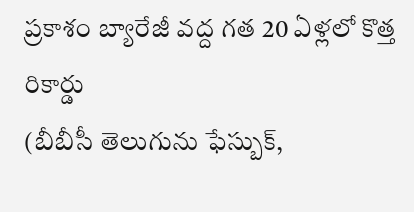ప్రకాశం బ్యారేజీ వద్ద గత 20 ఏళ్లలో కొత్త రికార్డు
(బీబీసీ తెలుగును ఫేస్బుక్,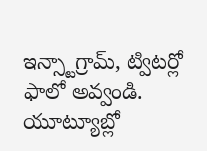ఇన్స్టాగ్రామ్, ట్విటర్లో ఫాలో అవ్వండి. యూట్యూబ్లో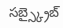సబ్స్క్రైబ్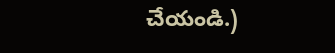చేయండి.)